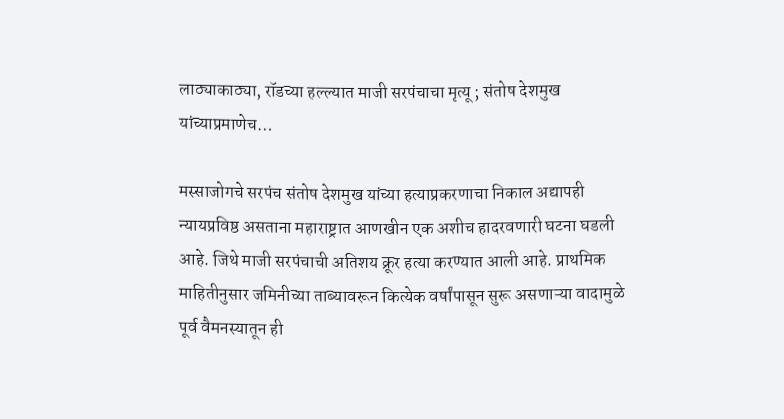लाठ्याकाठ्या, रॉडच्या हल्ल्यात माजी सरपंचाचा मृत्यू ; संतोष देशमुख यांच्याप्रमाणेच…

मस्साजोगचे सरपंच संतोष देशमुख यांच्या हत्याप्रकरणाचा निकाल अद्यापही न्यायप्रविष्ठ असताना महाराष्ट्रात आणखीन एक अशीच हादरवणारी घटना घडली आहे. जिथे माजी सरपंचाची अतिशय क्रूर हत्या करण्यात आली आहे. प्राथमिक माहितीनुसार जमिनीच्या ताब्यावरून कित्येक वर्षांपासून सुरू असणाऱ्या वादामुळे पूर्व वैमनस्यातून ही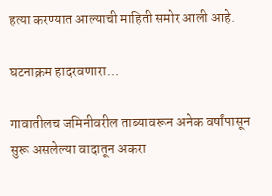हत्या करण्यात आल्याची माहिती समोर आली आहे.

घटनाक्रम हादरवणारा…

गावातीलच जमिनीवरील ताब्यावरून अनेक वर्षांपासून सुरू असलेल्या वादातून अकरा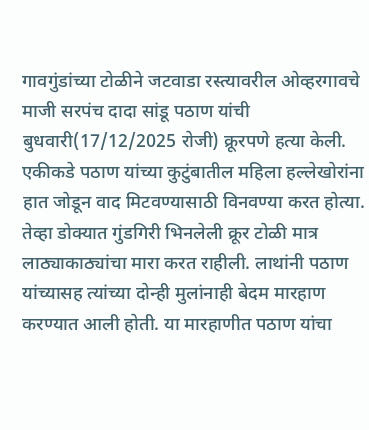गावगुंडांच्या टोळीने जटवाडा रस्त्यावरील ओव्हरगावचे माजी सरपंच दादा सांडू पठाण यांची बुधवारी(17/12/2025 रोजी) क्रूरपणे हत्या केली. एकीकडे पठाण यांच्या कुटुंबातील महिला हल्लेखोरांना हात जोडून वाद मिटवण्यासाठी विनवण्या करत होत्या. तेव्हा डोक्यात गुंडगिरी भिनलेली क्रूर टोळी मात्र लाठ्याकाठ्यांचा मारा करत राहीली. लाथांनी पठाण यांच्यासह त्यांच्या दोन्ही मुलांनाही बेदम मारहाण करण्यात आली होती. या मारहाणीत पठाण यांचा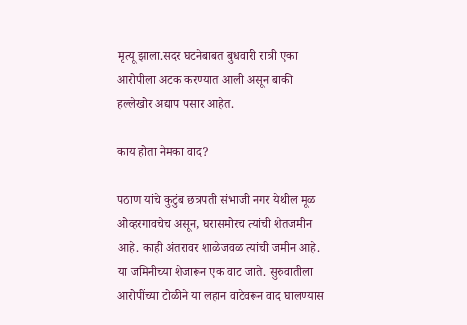मृत्यू झाला.सदर घटनेबाबत बुधवारी रात्री एका आरोपीला अटक करण्यात आली असून बाकी हल्लेखोर अद्याप पसार आहेत.

काय होता नेमका वाद?

पठाण यांचे कुटुंब छत्रपती संभाजी नगर येथील मूळ ओव्हरगावचेच असून, घरासमोरच त्यांची शेतजमीन  आहे. काही अंतरावर शाळेजवळ त्यांची जमीन आहे. या जमिनीच्या शेजारून एक वाट जाते. सुरुवातीला आरोपींच्या टोळीने या लहान वाटेवरून वाद घालण्यास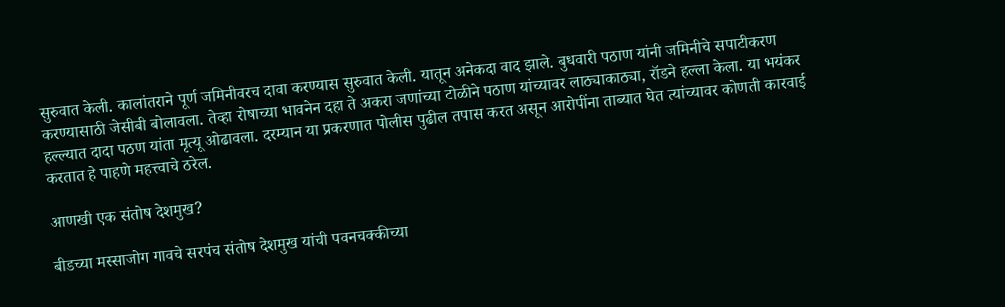सुरुवात केली. कालांतराने पूर्ण जमिनीवरच दावा करण्यास सुरुवात केली. यातून अनेकदा वाद झाले. बुधवारी पठाण यांनी जमिनीचे सपाटीकरण करण्यासाठी जेसीबी बोलावला. तेव्हा रोषाच्या भावनेन दहा ते अकरा जणांच्या टोळीने पठाण यांच्यावर लाठ्याकाठ्या, रॉडने हल्ला केला. या भयंकर हल्ल्यात दादा पठण यांता मृत्यू ओढावला. दरम्यान या प्रकरणात पोलीस पुढील तपास करत असून आरोपींना ताब्यात घेत त्यांच्यावर कोणती कारवाई करतात हे पाहणे महत्त्वाचे ठरेल.

आणखी एक संतोष देशमुख?

बीडच्या मस्साजोग गावचे सरपंच संतोष देशमुख यांची पवनचक्कीच्या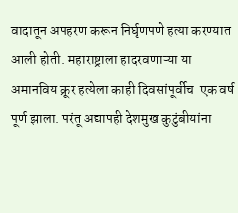वादातून अपहरण करून निर्घृणपणे हत्या करण्यात आली होती. महाराष्ट्राला हादरवणाऱ्या या अमानविय क्रूर हत्येला काही दिवसांपूर्वीच  एक वर्ष पूर्ण झाला. परंतू अद्यापही देशमुख कुटुंबीयांना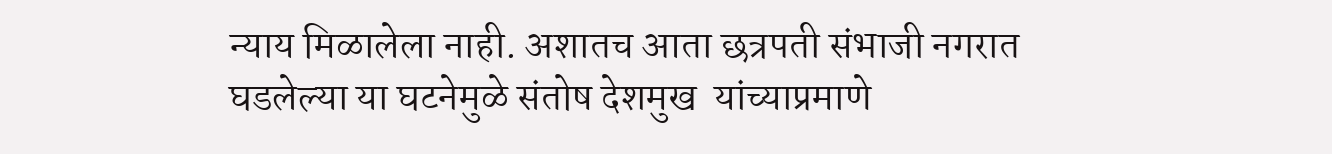न्याय मिळालेला नाही. अशातच आता छत्रपती संभाजी नगरात घडलेल्या या घटनेमुळे संतोष देशमुख  यांच्याप्रमाणे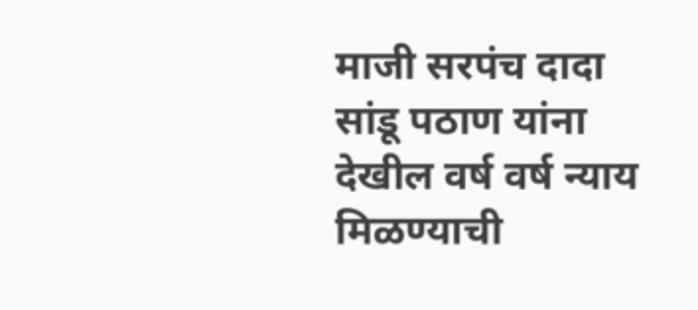माजी सरपंच दादा सांडू पठाण यांना देखील वर्ष वर्ष न्याय मिळण्याची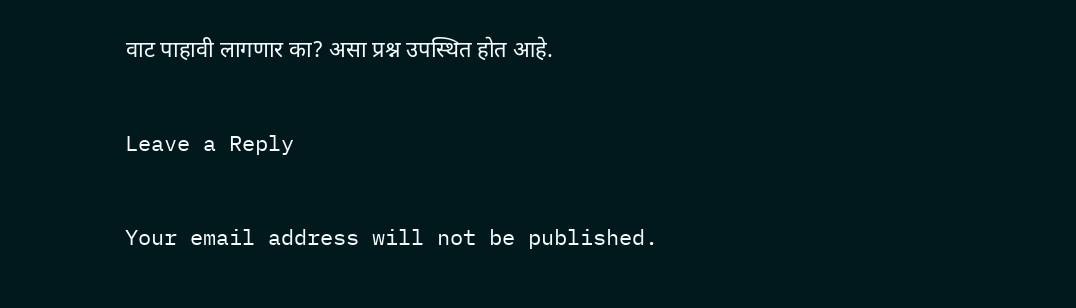वाट पाहावी लागणार का? असा प्रश्न उपस्थित होत आहे.

Leave a Reply

Your email address will not be published.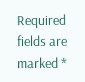Required fields are marked *